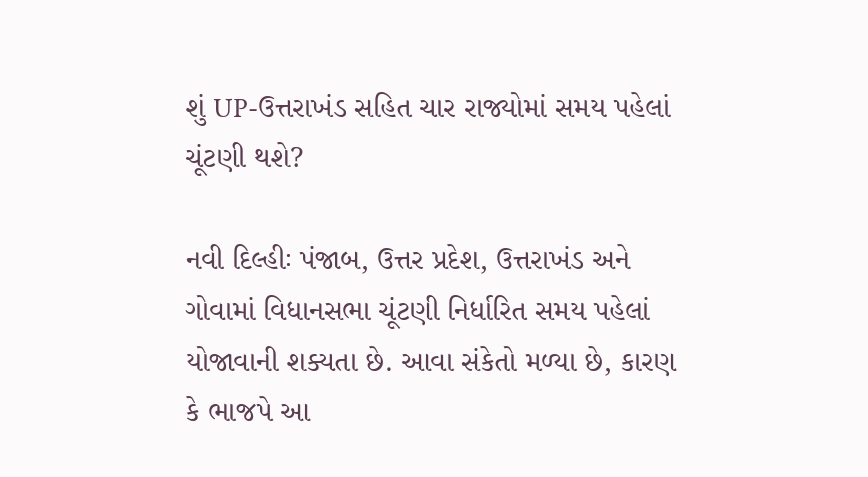શું UP-ઉત્તરાખંડ સહિત ચાર રાજ્યોમાં સમય પહેલાં ચૂંટણી થશે?

નવી દિલ્હીઃ પંજાબ, ઉત્તર પ્રદેશ, ઉત્તરાખંડ અને ગોવામાં વિધાનસભા ચૂંટણી નિર્ધારિત સમય પહેલાં યોજાવાની શક્યતા છે. આવા સંકેતો મળ્યા છે, કારણ કે ભાજપે આ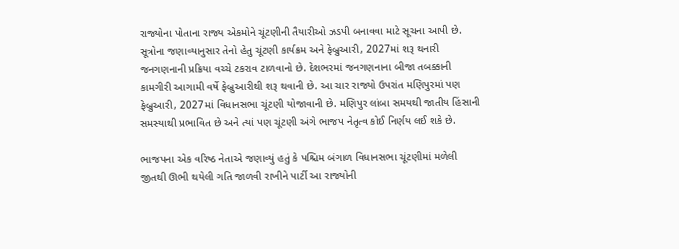રાજ્યોના પોતાના રાજ્ય એકમોને ચૂંટણીની તૈયારીઓ ઝડપી બનાવવા માટે સૂચના આપી છે. સૂત્રોના જણાવ્યાનુસાર તેનો હેતુ ચૂંટણી કાર્યક્રમ અને ફેબ્રુઆરી, 2027માં શરૂ થનારી જનગણનાની પ્રક્રિયા વચ્ચે ટકરાવ ટાળવાનો છે. દેશભરમાં જનગણનાના બીજા તબક્કાની કામગીરી આગામી વર્ષે ફેબ્રુઆરીથી શરૂ થવાની છે. આ ચાર રાજ્યો ઉપરાંત મણિપુરમાં પણ ફેબ્રુઆરી, 2027માં વિધાનસભા ચૂંટણી યોજાવાની છે. મણિપુર લાંબા સમયથી જાતીય હિંસાની સમસ્યાથી પ્રભાવિત છે અને ત્યાં પણ ચૂંટણી અંગે ભાજપ નેતૃત્વ કોઈ નિર્ણય લઈ શકે છે.

ભાજપના એક વરિષ્ઠ નેતાએ જણાવ્યું હતું કે પશ્ચિમ બંગાળ વિધાનસભા ચૂંટણીમાં મળેલી જીતથી ઊભી થયેલી ગતિ જાળવી રાખીને પાર્ટી આ રાજ્યોની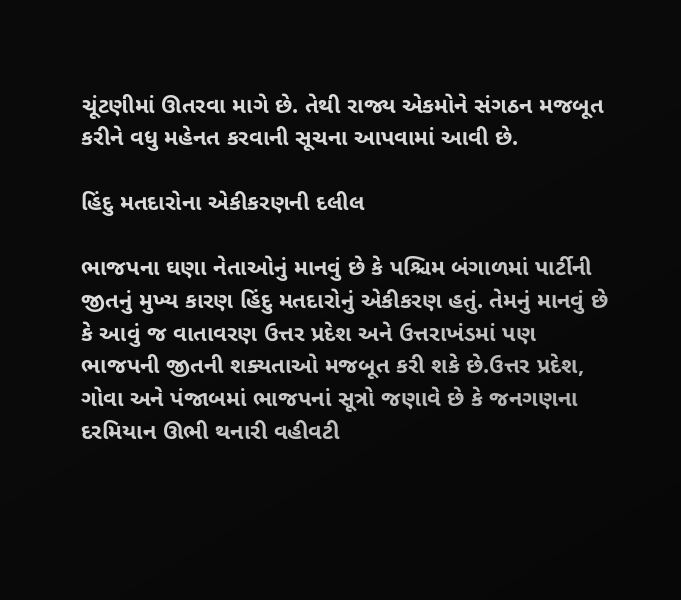ચૂંટણીમાં ઊતરવા માગે છે. તેથી રાજ્ય એકમોને સંગઠન મજબૂત કરીને વધુ મહેનત કરવાની સૂચના આપવામાં આવી છે.

હિંદુ મતદારોના એકીકરણની દલીલ

ભાજપના ઘણા નેતાઓનું માનવું છે કે પશ્ચિમ બંગાળમાં પાર્ટીની જીતનું મુખ્ય કારણ હિંદુ મતદારોનું એકીકરણ હતું. તેમનું માનવું છે કે આવું જ વાતાવરણ ઉત્તર પ્રદેશ અને ઉત્તરાખંડમાં પણ ભાજપની જીતની શક્યતાઓ મજબૂત કરી શકે છે.ઉત્તર પ્રદેશ, ગોવા અને પંજાબમાં ભાજપનાં સૂત્રો જણાવે છે કે જનગણના દરમિયાન ઊભી થનારી વહીવટી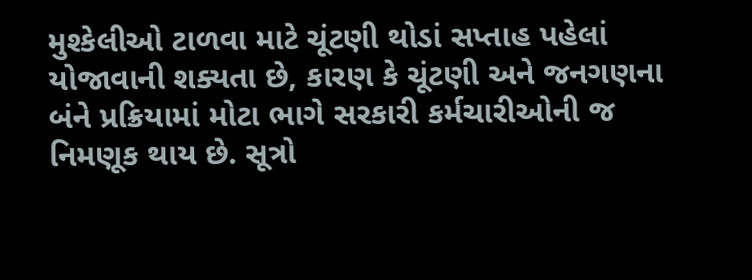મુશ્કેલીઓ ટાળવા માટે ચૂંટણી થોડાં સપ્તાહ પહેલાં યોજાવાની શક્યતા છે, કારણ કે ચૂંટણી અને જનગણના બંને પ્રક્રિયામાં મોટા ભાગે સરકારી કર્મચારીઓની જ નિમણૂક થાય છે. સૂત્રો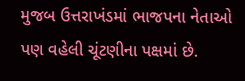મુજબ ઉત્તરાખંડમાં ભાજપના નેતાઓ પણ વહેલી ચૂંટણીના પક્ષમાં છે.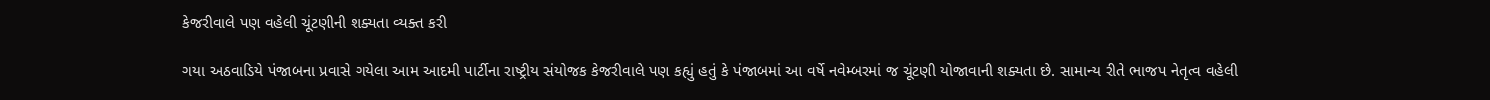કેજરીવાલે પણ વહેલી ચૂંટણીની શક્યતા વ્યક્ત કરી

ગયા અઠવાડિયે પંજાબના પ્રવાસે ગયેલા આમ આદમી પાર્ટીના રાષ્ટ્રીય સંયોજક કેજરીવાલે પણ કહ્યું હતું કે પંજાબમાં આ વર્ષે નવેમ્બરમાં જ ચૂંટણી યોજાવાની શક્યતા છે. સામાન્ય રીતે ભાજપ નેતૃત્વ વહેલી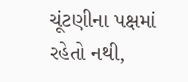ચૂંટણીના પક્ષમાં રહેતો નથી,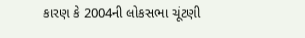કારણ કે 2004ની લોકસભા ચૂંટણી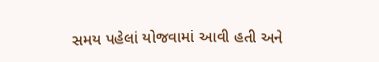સમય પહેલાં યોજવામાં આવી હતી અને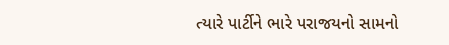ત્યારે પાર્ટીને ભારે પરાજયનો સામનો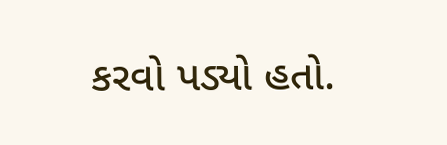કરવો પડ્યો હતો.